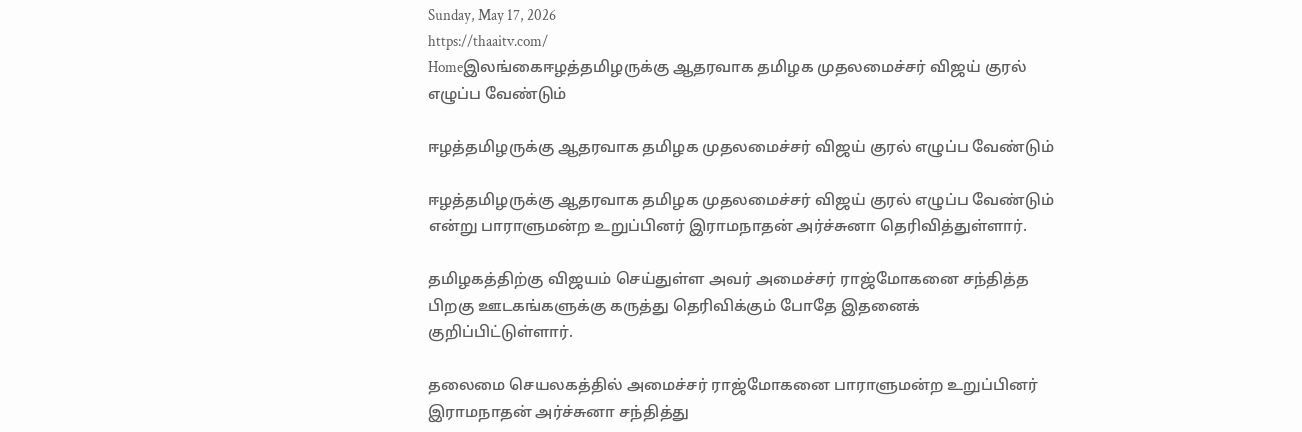Sunday, May 17, 2026
https://thaaitv.com/
Homeஇலங்கைஈழத்தமிழருக்கு ஆதரவாக தமிழக முதலமைச்சர் விஜய் குரல் எழுப்ப வேண்டும்

ஈழத்தமிழருக்கு ஆதரவாக தமிழக முதலமைச்சர் விஜய் குரல் எழுப்ப வேண்டும்

ஈழத்தமிழருக்கு ஆதரவாக தமிழக முதலமைச்சர் விஜய் குரல் எழுப்ப வேண்டும்
என்று பாராளுமன்ற உறுப்பினர் இராமநாதன் அர்ச்சுனா தெரிவித்துள்ளார்.

தமிழகத்திற்கு விஜயம் செய்துள்ள அவர் அமைச்சர் ராஜ்மோகனை சந்தித்த
பிறகு ஊடகங்களுக்கு கருத்து தெரிவிக்கும் போதே இதனைக்
குறிப்பிட்டுள்ளார்.

தலைமை செயலகத்தில் அமைச்சர் ராஜ்மோகனை பாராளுமன்ற உறுப்பினர்
இராமநாதன் அர்ச்சுனா சந்தித்து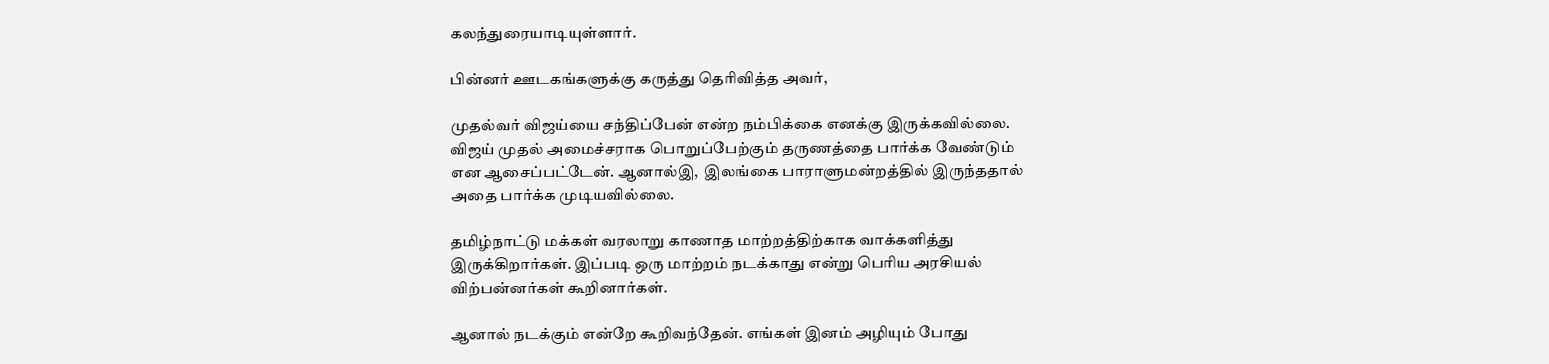கலந்துரையாடியுள்ளார்.

பின்னர் ஊடகங்களுக்கு கருத்து தெரிவித்த அவர்,

முதல்வர் விஜய்யை சந்திப்பேன் என்ற நம்பிக்கை எனக்கு இருக்கவில்லை.
விஜய் முதல் அமைச்சராக பொறுப்பேற்கும் தருணத்தை பார்க்க வேண்டும்
என ஆசைப்பட்டேன். ஆனால்இ,  இலங்கை பாராளுமன்றத்தில் இருந்ததால்
அதை பார்க்க முடியவில்லை.

தமிழ்நாட்டு மக்கள் வரலாறு காணாத மாற்றத்திற்காக வாக்களித்து
இருக்கிறார்கள். இப்படி ஒரு மாற்றம் நடக்காது என்று பெரிய அரசியல்
விற்பன்னர்கள் கூறினார்கள்.

ஆனால் நடக்கும் என்றே கூறிவந்தேன். எங்கள் இனம் அழியும் போது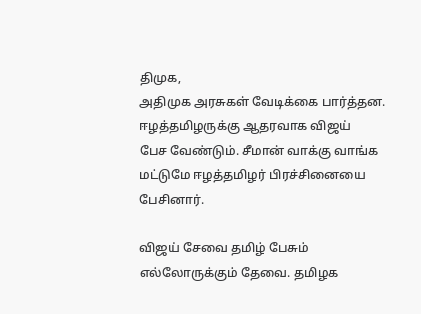திமுக,
அதிமுக அரசுகள் வேடிக்கை பார்த்தன. ஈழத்தமிழருக்கு ஆதரவாக விஜய்
பேச வேண்டும். சீமான் வாக்கு வாங்க மட்டுமே ஈழத்தமிழர் பிரச்சினையை
பேசினார்.

விஜய் சேவை தமிழ் பேசும் எல்லோருக்கும் தேவை. தமிழக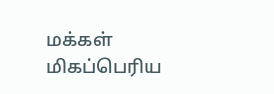மக்கள்
மிகப்பெரிய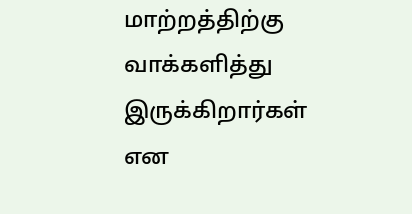மாற்றத்திற்கு வாக்களித்து இருக்கிறார்கள் என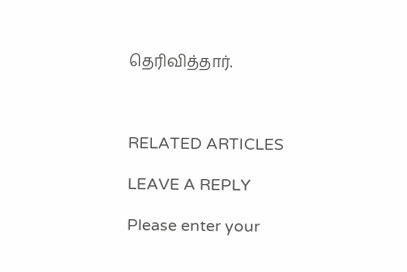தெரிவித்தார்.



RELATED ARTICLES

LEAVE A REPLY

Please enter your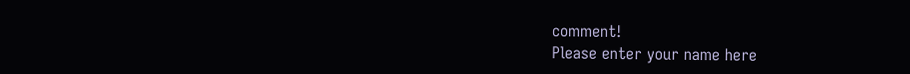comment!
Please enter your name here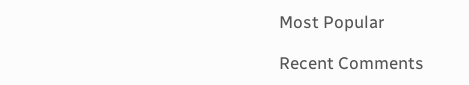Most Popular

Recent Comments